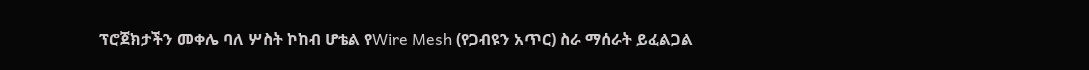ፕሮጀክታችን መቀሌ ባለ ሦስት ኮከብ ሆቴል የWire Mesh (የጋብዩን አጥር) ስራ ማሰራት ይፈልጋል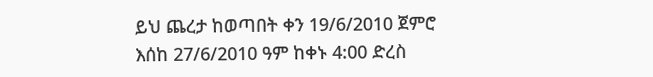ይህ ጨረታ ከወጣበት ቀን 19/6/2010 ጀምሮ እሰከ 27/6/2010 ዓም ከቀኑ 4:00 ድረስ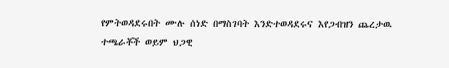የምትወዳደሩበት ሙሉ ሰነድ በማስገባት እንድተወዳደሩና እየጋብዝን ጨረታዉ ተጫራቾች ወይም ህጋዊ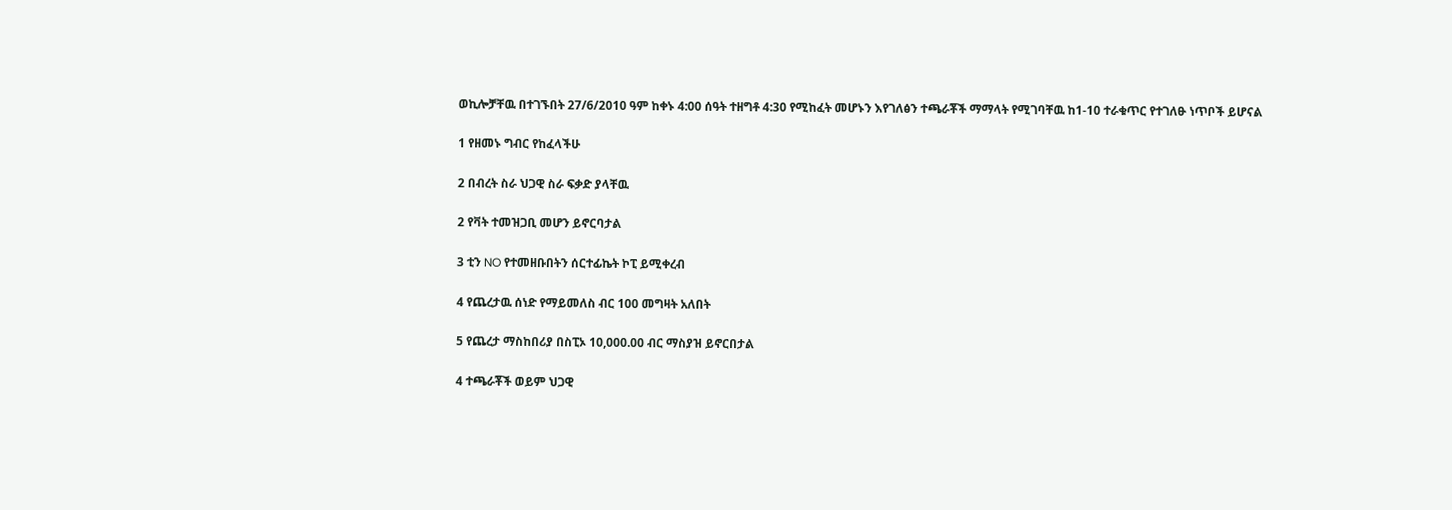ወኪሎቻቸዉ በተገኙበት 27/6/2010 ዓም ከቀኑ 4:00 ሰዓት ተዘግቶ 4:30 የሚከፈት መሆኑን እየገለፅን ተጫራቾች ማማላት የሚገባቸዉ ከ1-10 ተራቁጥር የተገለፁ ነጥቦች ይሆናል

1 የዘመኑ ግብር የከፈላችሁ

2 በብረት ስራ ህጋዊ ስራ ፍቃድ ያላቸዉ

2 የቫት ተመዝጋቢ መሆን ይኖርባታል

3 ቲን NO የተመዘቡበትን ሰርተፊኬት ኮፒ ይሚቀረብ

4 የጨረታዉ ሰነድ የማይመለስ ብር 100 መግዛት አለበት

5 የጨረታ ማስከበሪያ በስፒኦ 10,000.00 ብር ማስያዝ ይኖርበታል

4 ተጫራቾች ወይም ህጋዊ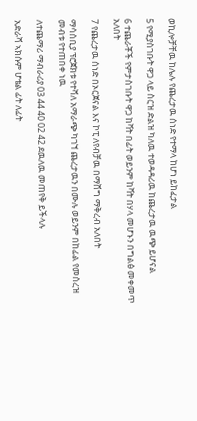ወኪሎቻቸዉ ከሌሉ የጨረታዉ ሰነድ የተማላ ከሆነ ይከፈታል

5 የሚያስገቡት ዋጋ ላይ ስርዝ ድልዝ ካለዉ ተወዳዳሪዉ ከጨረታዉ ዉጭ ይሆናል

6 ተጨራቾች የምታስገቡት ዋጋ ከቫት በፊት ወይንም ከቫት በሃላ መሆኑን በግልፅ መቀመጥ አለበት

7 የጨረታዉ ሰነድ በኦርጀናል እና ኮፒ ለየብቻዉ በማሸግ ማቅረብ አለበት

ማሳሰቢያ ፕሮጀክቱ የተሻለ አማራጭ ካገኘ ጨረታዉን በሙሉ ወይንም በከፊል የመሰረዝ መብቱ የተጠበቀ ነዉ

ለተጨማሪ ማብራሪያ 03 44 40 02 42 ደዉለዉ መጠየቅ ይችላሉ

አድራሻ ኣክሱም ሆቴል ፊት ለፊት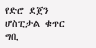የድሮ ደጀን ሆስፒታል ቁጥር ግቢ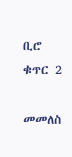ቢሮ ቁጥር 2

መመለስ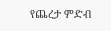የጨረታ ምድብ